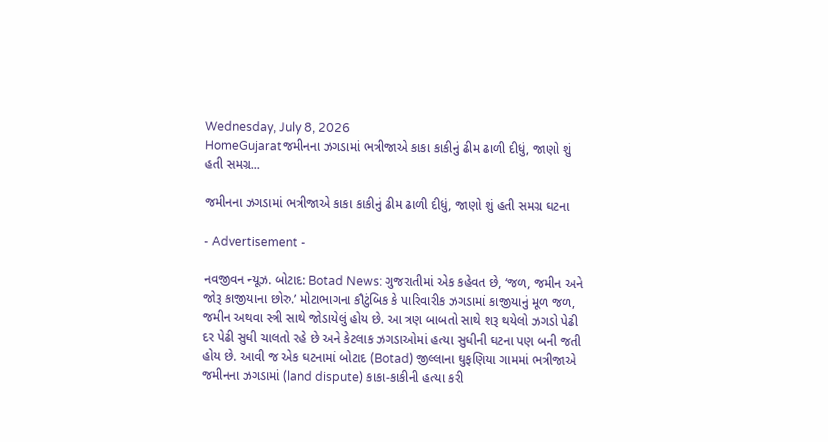Wednesday, July 8, 2026
HomeGujaratજમીનના ઝગડામાં ભત્રીજાએ કાકા કાકીનું ઢીમ ઢાળી દીધું, જાણો શું હતી સમગ્ર...

જમીનના ઝગડામાં ભત્રીજાએ કાકા કાકીનું ઢીમ ઢાળી દીધું, જાણો શું હતી સમગ્ર ઘટના

- Advertisement -

નવજીવન ન્યૂઝ. બોટાદ: Botad News: ગુજરાતીમાં એક કહેવત છે, ‘જળ, જમીન અને જોરૂ કાજીયાના છોરુ.’ મોટાભાગના કૌટુંબિક કે પારિવારીક ઝગડામાં કાજીયાનું મૂળ જળ, જમીન અથવા સ્ત્રી સાથે જોડાયેલું હોય છે. આ ત્રણ બાબતો સાથે શરૂ થયેલો ઝગડો પેઢી દર પેઢી સુધી ચાલતો રહે છે અને કેટલાક ઝગડાઓમાં હત્યા સુધીની ઘટના પણ બની જતી હોય છે. આવી જ એક ઘટનામાં બોટાદ (Botad) જીલ્લાના ઘુફણિયા ગામમાં ભત્રીજાએ જમીનના ઝગડામાં (land dispute) કાકા-કાકીની હત્યા કરી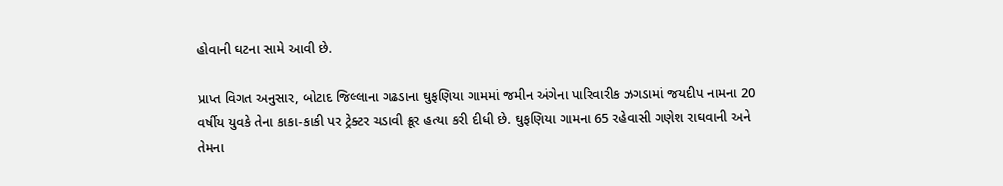હોવાની ઘટના સામે આવી છે.

પ્રાપ્ત વિગત અનુસાર, બોટાદ જિલ્લાના ગઢડાના ઘુફણિયા ગામમાં જમીન અંગેના પારિવારીક ઝગડામાં જયદીપ નામના 20 વર્ષીય યુવકે તેના કાકા-કાકી પર ટ્રેક્ટર ચડાવી ક્રૂર હત્યા કરી દીધી છે. ઘુફણિયા ગામના 65 રહેવાસી ગણેશ રાઘવાની અને તેમના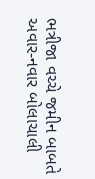ભત્રીજા વચ્ચે જમીન બાબતે અવાર-નવાર બોલાચાલી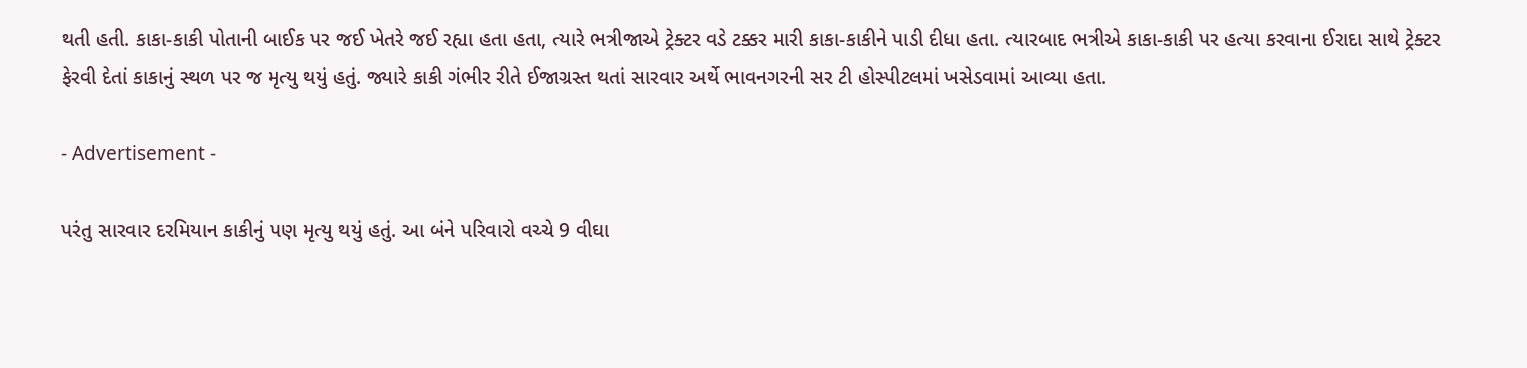થતી હતી. કાકા-કાકી પોતાની બાઈક પર જઈ ખેતરે જઈ રહ્યા હતા હતા, ત્યારે ભત્રીજાએ ટ્રેક્ટર વડે ટક્કર મારી કાકા-કાકીને પાડી દીધા હતા. ત્યારબાદ ભત્રીએ કાકા-કાકી પર હત્યા કરવાના ઈરાદા સાથે ટ્રેક્ટર ફેરવી દેતાં કાકાનું સ્થળ પર જ મૃત્યુ થયું હતું. જ્યારે કાકી ગંભીર રીતે ઈજાગ્રસ્ત થતાં સારવાર અર્થે ભાવનગરની સર ટી હોસ્પીટલમાં ખસેડવામાં આવ્યા હતા.

- Advertisement -

પરંતુ સારવાર દરમિયાન કાકીનું પણ મૃત્યુ થયું હતું. આ બંને પરિવારો વચ્ચે 9 વીઘા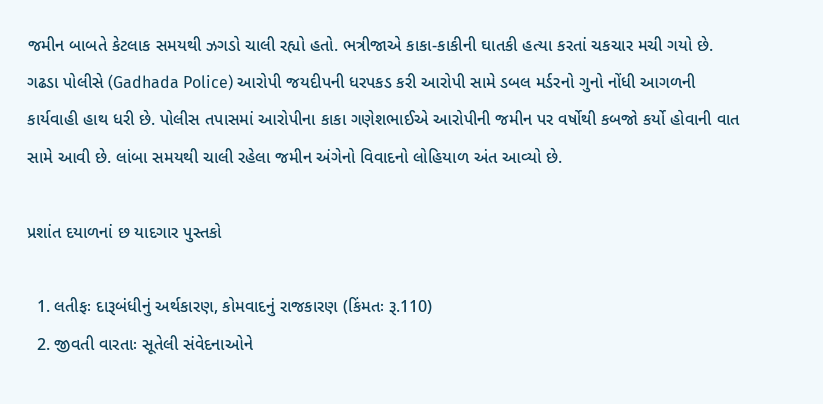જમીન બાબતે કેટલાક સમયથી ઝગડો ચાલી રહ્યો હતો. ભત્રીજાએ કાકા-કાકીની ઘાતકી હત્યા કરતાં ચકચાર મચી ગયો છે. ગઢડા પોલીસે (Gadhada Police) આરોપી જયદીપની ધરપકડ કરી આરોપી સામે ડબલ મર્ડરનો ગુનો નોંધી આગળની કાર્યવાહી હાથ ધરી છે. પોલીસ તપાસમાં આરોપીના કાકા ગણેશભાઈએ આરોપીની જમીન પર વર્ષોથી કબજો કર્યો હોવાની વાત સામે આવી છે. લાંબા સમયથી ચાલી રહેલા જમીન અંગેનો વિવાદનો લોહિયાળ અંત આવ્યો છે.

પ્રશાંત દયાળનાં છ યાદગાર પુસ્તકો

  1. લતીફઃ દારૂબંધીનું અર્થકારણ, કોમવાદનું રાજકારણ (કિંમતઃ રૂ.110)
  2. જીવતી વારતાઃ સૂતેલી સંવેદનાઓને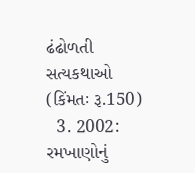ઢંઢોળતી સત્યકથાઓ (કિંમતઃ રૂ.150)
  3. 2002: રમખાણોનું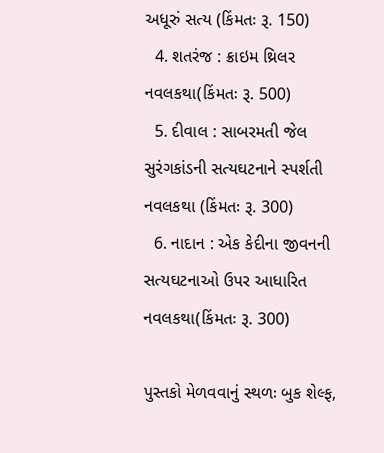અધૂરું સત્ય (કિંમતઃ રૂ. 150)
  4. શતરંજ : ક્રાઇમ થ્રિલર નવલકથા(કિંમતઃ રૂ. 500)
  5. દીવાલ : સાબરમતી જેલ સુરંગકાંડની સત્યઘટનાને સ્પર્શતી નવલકથા (કિંમતઃ રૂ. 300)
  6. નાદાન : એક કેદીના જીવનની સત્યઘટનાઓ ઉપર આધારિત નવલકથા(કિંમતઃ રૂ. 300)

પુસ્તકો મેળવવાનું સ્થળઃ બુક શેલ્ફ,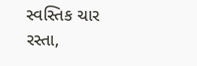સ્વસ્તિક ચાર રસ્તા,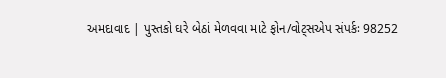અમદાવાદ | પુસ્તકો ઘરે બેઠાં મેળવવા માટે ફોન/વોટ્સએપ સંપર્કઃ 98252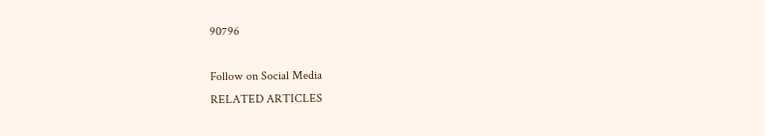90796

Follow on Social Media
RELATED ARTICLES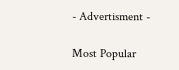- Advertisment -

Most Popular